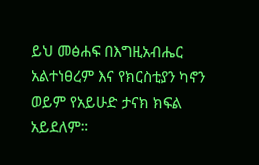ይህ መፅሐፍ በእግዚአብሔር አልተነፀረም እና የክርስቲያን ካኖን ወይም የአይሁድ ታናክ ክፍል አይደለም።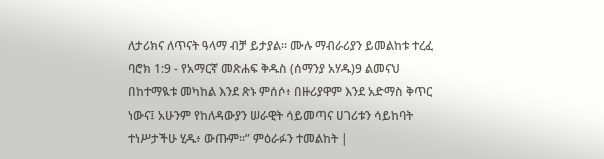ለታሪክና ለጥናት ዓላማ ብቻ ይታያል። ሙሉ ማብራሪያን ይመልከቱ ተረፈ ባሮክ 1:9 - የአማርኛ መጽሐፍ ቅዱስ (ሰማንያ አሃዱ)9 ልመናህ በከተማዪቱ መካከል እንደ ጽኑ ምሰሶ፥ በዙሪያዋም እንደ አድማስ ቅጥር ነውና፤ አሁንም የከለዳውያን ሠራዊት ሳይመጣና ሀገሪቱን ሳይከባት ተነሥታችሁ ሂዱ፥ ውጡም።” ምዕራፉን ተመልከት |